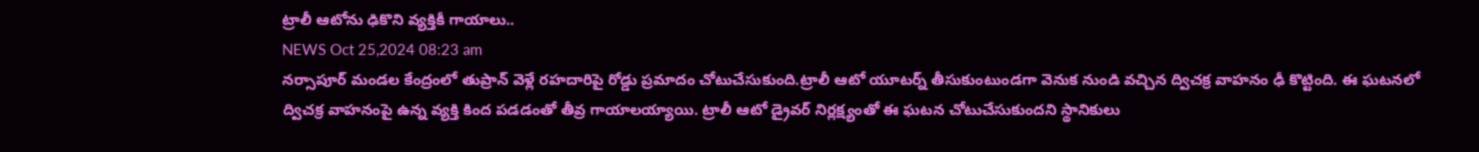ట్రాలీ ఆటోను ఢికొని వ్యక్తికీ గాయాలు..
NEWS Oct 25,2024 08:23 am
నర్సాపూర్ మండల కేంద్రంలో తుప్రాన్ వెళ్లే రహదారిపై రోడ్డు ప్రమాదం చోటుచేసుకుంది.ట్రాలీ ఆటో యూటర్న్ తీసుకుంటుండగా వెనుక నుండి వచ్చిన ద్విచక్ర వాహనం ఢీ కొట్టింది. ఈ ఘటనలో ద్విచక్ర వాహనంపై ఉన్న వ్యక్తి కింద పడడంతో తీవ్ర గాయాలయ్యాయి. ట్రాలీ ఆటో డ్రైవర్ నిర్లక్ష్యంతో ఈ ఘటన చోటుచేసుకుందని స్థానికులు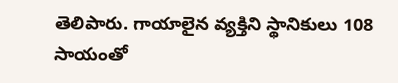తెలిపారు. గాయాలైన వ్యక్తిని స్థానికులు 108 సాయంతో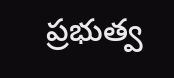ప్రభుత్వ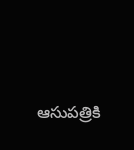ఆసుపత్రికి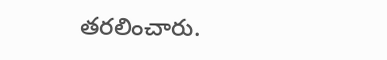తరలించారు.